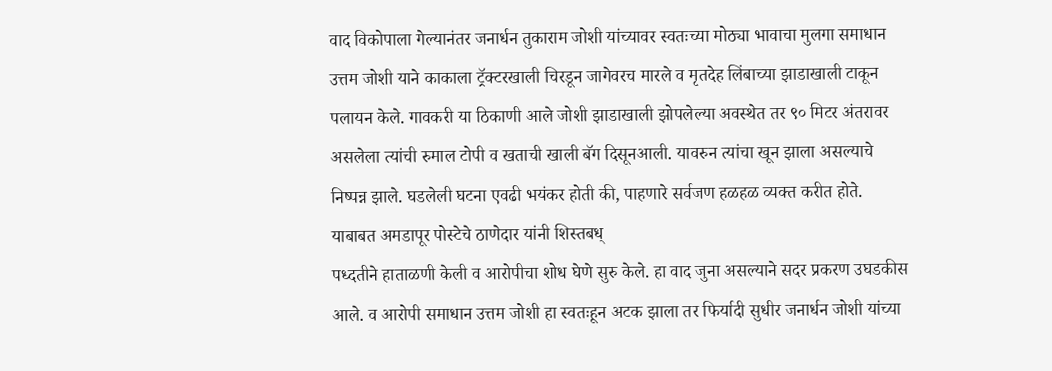वाद विकोपाला गेल्यानंतर जनार्धन तुकाराम जोशी यांच्यावर स्वतःच्या मोठ्या भावाचा मुलगा समाधान उत्तम जोशी याने काकाला ट्रॅक्टरखाली चिरडून जागेवरच मारले व मृतदेह लिंबाच्या झाडाखाली टाकून
पलायन केले. गावकरी या ठिकाणी आले जोशी झाडाखाली झोपलेल्या अवस्थेत तर ९० मिटर अंतरावर असलेला त्यांची रुमाल टोपी व खताची खाली बॅग दिसूनआली. यावरुन त्यांचा खून झाला असल्याचे निष्पन्न झाले. घडलेली घटना एवढी भयंकर होती की, पाहणारे सर्वजण हळहळ व्यक्त करीत होते. याबाबत अमडापूर पोस्टेचे ठाणेदार यांनी शिस्तबध्
पध्दतीने हाताळणी केली व आरोपीचा शोध घेणे सुरु केले. हा वाद जुना असल्याने सदर प्रकरण उघडकीस आले. व आरोपी समाधान उत्तम जोशी हा स्वतःहून अटक झाला तर फिर्यादी सुधीर जनार्धन जोशी यांच्या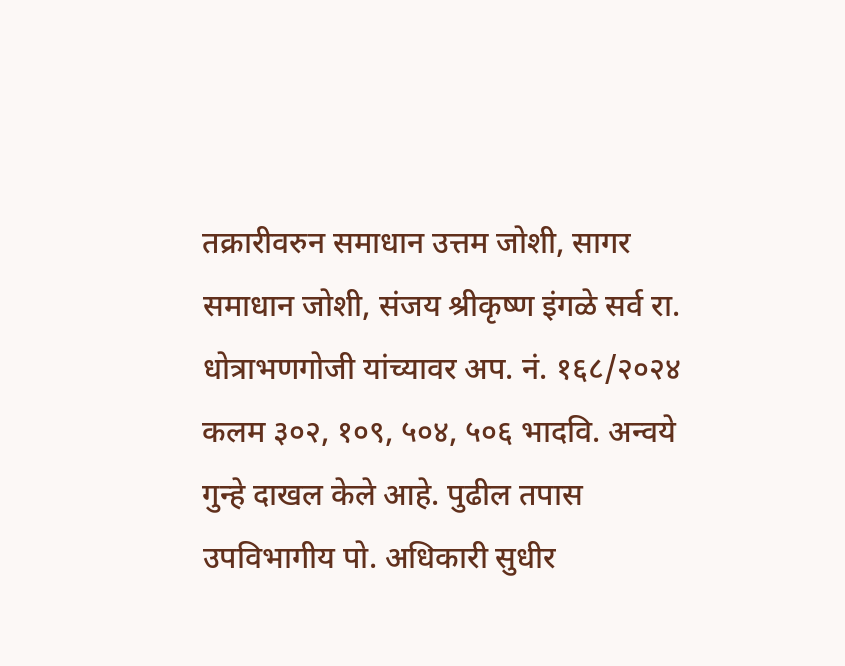तक्रारीवरुन समाधान उत्तम जोशी, सागर समाधान जोशी, संजय श्रीकृष्ण इंगळे सर्व रा. धोत्राभणगोजी यांच्यावर अप. नं. १६८/२०२४ कलम ३०२, १०९, ५०४, ५०६ भादवि. अन्वये गुन्हे दाखल केले आहे. पुढील तपास उपविभागीय पो. अधिकारी सुधीर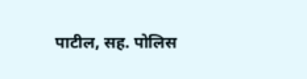पाटील, सह. पोलिस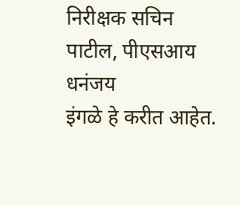निरीक्षक सचिन पाटील, पीएसआय धनंजय
इंगळे हे करीत आहेत.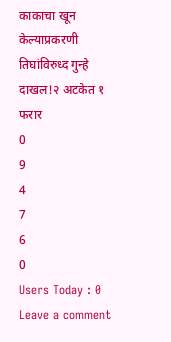काकाचा खून केल्याप्रकरणी तिघांविरुध्द गुन्हे दाखल!२ अटकेत १ फरार
0
9
4
7
6
0
Users Today : 0
Leave a comment